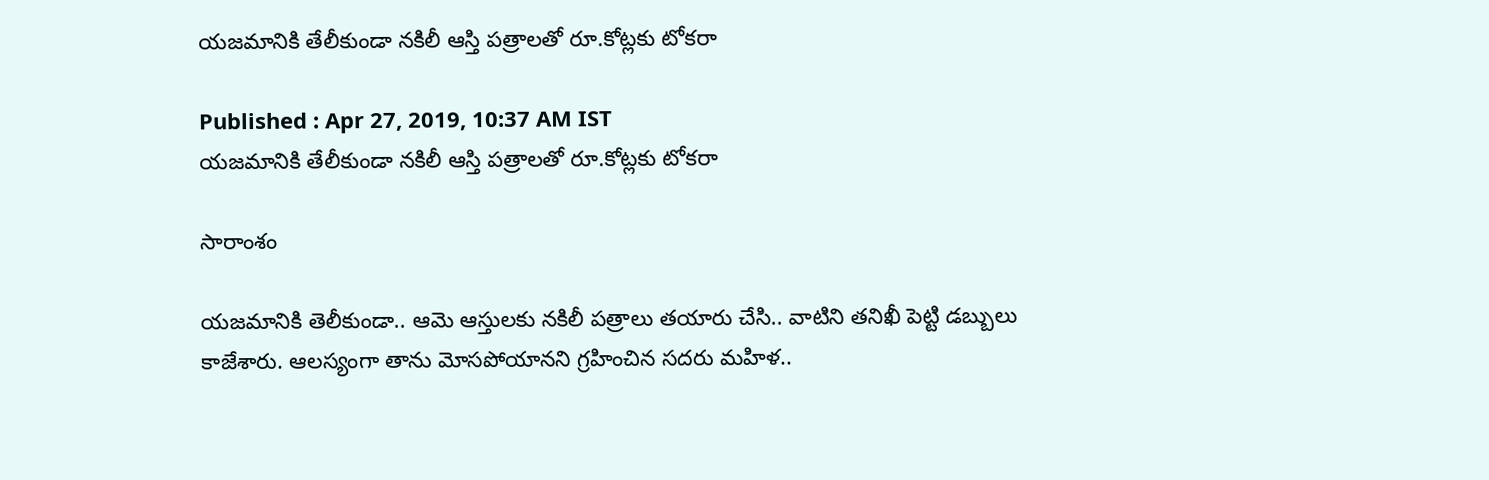యజమానికి తేలీకుండా నకిలీ ఆస్తి పత్రాలతో రూ.కోట్లకు టోకరా

Published : Apr 27, 2019, 10:37 AM IST
యజమానికి తేలీకుండా నకిలీ ఆస్తి పత్రాలతో రూ.కోట్లకు టోకరా

సారాంశం

యజమానికి తెలీకుండా.. ఆమె ఆస్తులకు నకిలీ పత్రాలు తయారు చేసి.. వాటిని తనిఖీ పెట్టి డబ్బులు కాజేశారు. ఆలస్యంగా తాను మోసపోయానని గ్రహించిన సదరు మహిళ..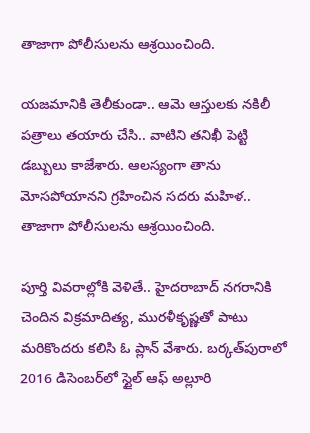తాజాగా పోలీసులను ఆశ్రయించింది.

యజమానికి తెలీకుండా.. ఆమె ఆస్తులకు నకిలీ పత్రాలు తయారు చేసి.. వాటిని తనిఖీ పెట్టి డబ్బులు కాజేశారు. ఆలస్యంగా తాను మోసపోయానని గ్రహించిన సదరు మహిళ.. తాజాగా పోలీసులను ఆశ్రయించింది.

పూర్తి వివరాల్లోకి వెళితే.. హైదరాబాద్ నగరానికి చెందిన విక్రమాదిత్య, మురళీకృష్ణతో పాటు మరికొందరు కలిసి ఓ ప్లాన్‌ వేశారు. బర్కత్‌పురాలో 2016 డిసెంబర్‌లో స్టైల్‌ ఆఫ్‌ అల్లూరి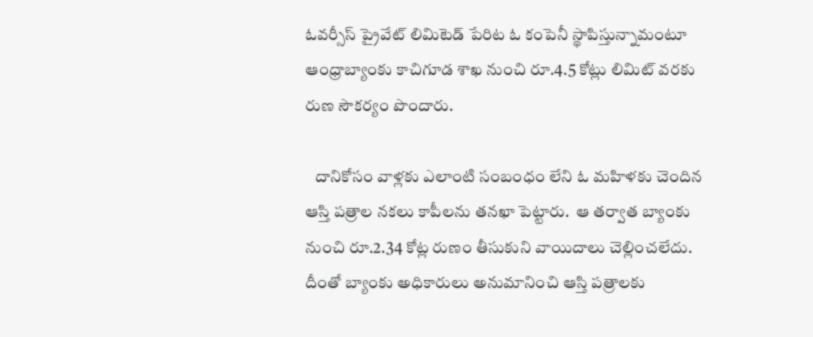ఓవర్సీస్‌ ప్రైవేట్‌ లిమిటెడ్‌ పేరిట ఓ కంపెనీ స్థాపిస్తున్నామంటూ ఆంధ్రాబ్యాంకు కాచిగూడ శాఖ నుంచి రూ.4.5 కోట్లు లిమిట్‌ వరకు రుణ సౌకర్యం పొందారు.

   దానికోసం వాళ్లకు ఎలాంటి సంబంధం లేని ఓ మహిళకు చెందిన ఆస్తి పత్రాల నకలు కాపీలను తనఖా పెట్టారు.  ఆ తర్వాత బ్యాంకు నుంచి రూ.2.34 కోట్ల రుణం తీసుకుని వాయిదాలు చెల్లించలేదు. దీంతో బ్యాంకు అధికారులు అనుమానించి ఆస్తి పత్రాలకు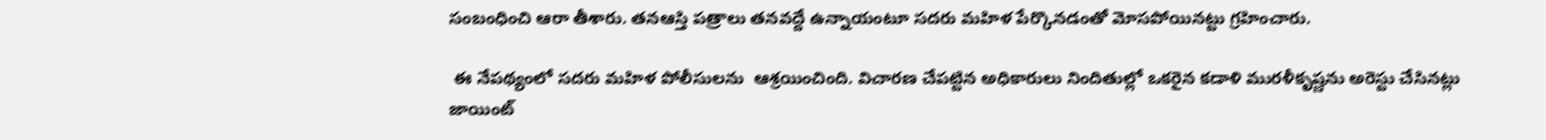సంబంధించి ఆరా తీశారు. తనఆస్తి పత్రాలు తనవద్దే ఉన్నాయంటూ సదరు మహిళ పేర్కొనడంతో మోసపోయినట్టు గ్రహించారు.

 ఈ నేపథ్యంలో సదరు మహిళ పోలీసులను  ఆశ్రయించింది. విచారణ చేపట్టిన అధికారులు నిందితుల్లో ఒకరైన కడాళి మురళీకృష్ణను అరెస్టు చేసినట్లు జాయింట్‌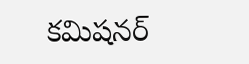కమిషనర్‌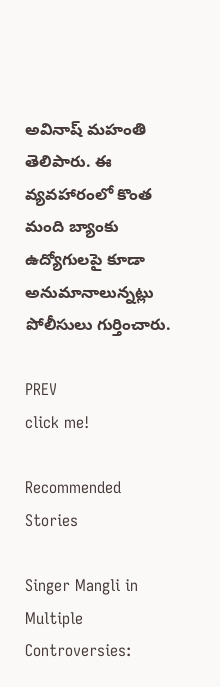అవినాష్‌ మహంతి తెలిపారు. ఈ వ్యవహారంలో కొంత మంది బ్యాంకు ఉద్యోగులపై కూడా అనుమానాలున్నట్లు పోలీసులు గుర్తించారు.

PREV
click me!

Recommended Stories

Singer Mangli in Multiple Controversies: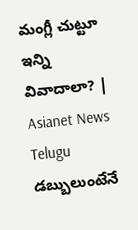మంగ్లీ చుట్టూ ఇన్ని వివాదాలా? | Asianet News Telugu
డబ్బులుంటేనే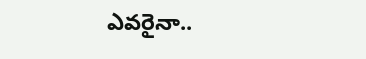ఎవరైనా..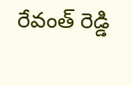రేవంత్ రెడ్డి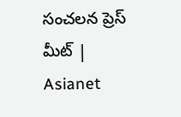సంచలన ప్రెస్ మీట్ | Asianet